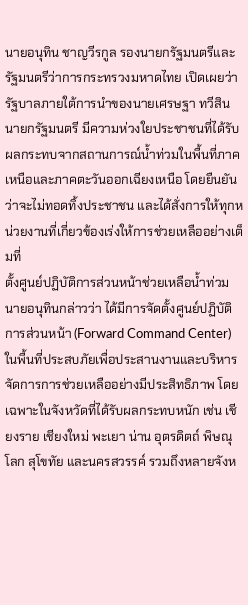นายอนุทิน ชาญวีรกูล รองนายกรัฐมนตรีและรัฐมนตรีว่าการกระทรวงมหาดไทย เปิดเผยว่า รัฐบาลภายใต้การนำของนายเศรษฐา ทวีสิน นายกรัฐมนตรี มีความห่วงใยประชาชนที่ได้รับผลกระทบจากสถานการณ์น้ำท่วมในพื้นที่ภาคเหนือและภาคตะวันออกเฉียงเหนือ โดยยืนยันว่าจะไม่ทอดทิ้งประชาชน และได้สั่งการให้ทุกหน่วยงานที่เกี่ยวข้องเร่งให้การช่วยเหลืออย่างเต็มที่
ตั้งศูนย์ปฏิบัติการส่วนหน้าช่วยเหลือน้ำท่วม
นายอนุทินกล่าวว่า ได้มีการจัดตั้งศูนย์ปฏิบัติการส่วนหน้า (Forward Command Center) ในพื้นที่ประสบภัยเพื่อประสานงานและบริหารจัดการการช่วยเหลืออย่างมีประสิทธิภาพ โดยเฉพาะในจังหวัดที่ได้รับผลกระทบหนัก เช่น เชียงราย เชียงใหม่ พะเยา น่าน อุตรดิตถ์ พิษณุโลก สุโขทัย และนครสวรรค์ รวมถึงหลายจังห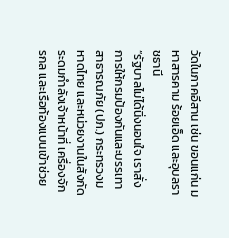วัดในภาคอีสาน เช่น ขอนแก่น มหาสารคาม ร้อยเอ็ด และอุบลราชธานี
“รัฐบาลไม่ได้นิ่งนอนใจ เราสั่งการให้กรมป้องกันและบรรเทาสาธารณภัย (ปภ.) กระทรวงมหาดไทย และหน่วยงานในสังกัดระดมกำลังเจ้าหน้าที่ เครื่องจักรกล และเรือท้องแบนเข้าช่วย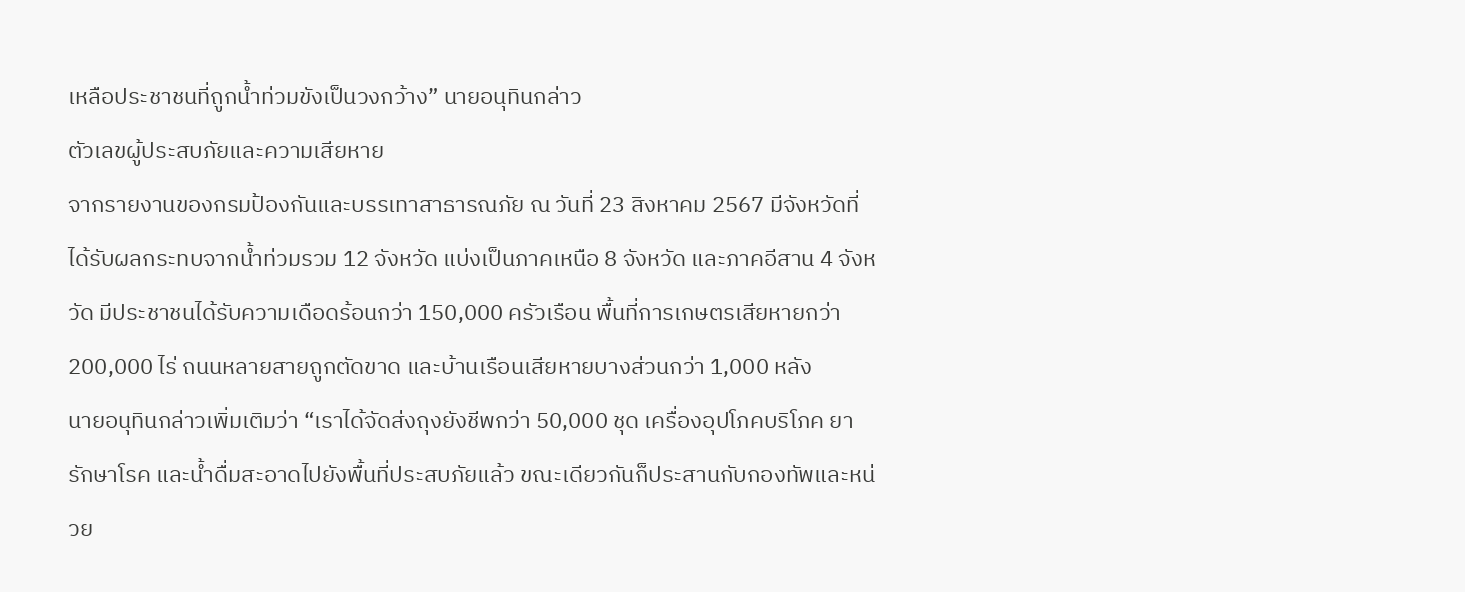เหลือประชาชนที่ถูกน้ำท่วมขังเป็นวงกว้าง” นายอนุทินกล่าว
ตัวเลขผู้ประสบภัยและความเสียหาย
จากรายงานของกรมป้องกันและบรรเทาสาธารณภัย ณ วันที่ 23 สิงหาคม 2567 มีจังหวัดที่ได้รับผลกระทบจากน้ำท่วมรวม 12 จังหวัด แบ่งเป็นภาคเหนือ 8 จังหวัด และภาคอีสาน 4 จังหวัด มีประชาชนได้รับความเดือดร้อนกว่า 150,000 ครัวเรือน พื้นที่การเกษตรเสียหายกว่า 200,000 ไร่ ถนนหลายสายถูกตัดขาด และบ้านเรือนเสียหายบางส่วนกว่า 1,000 หลัง
นายอนุทินกล่าวเพิ่มเติมว่า “เราได้จัดส่งถุงยังชีพกว่า 50,000 ชุด เครื่องอุปโภคบริโภค ยารักษาโรค และน้ำดื่มสะอาดไปยังพื้นที่ประสบภัยแล้ว ขณะเดียวกันก็ประสานกับกองทัพและหน่วย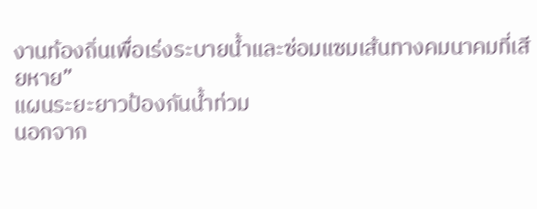งานท้องถิ่นเพื่อเร่งระบายน้ำและซ่อมแซมเส้นทางคมนาคมที่เสียหาย”
แผนระยะยาวป้องกันน้ำท่วม
นอกจาก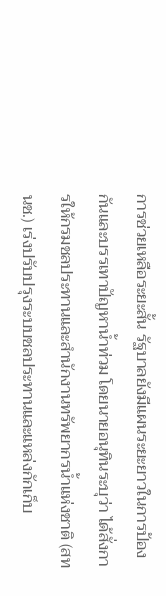การช่วยเหลือระยะสั้น รัฐบาลยังมีแผนระยะยาวในการป้องกันและบรรเทาปัญหาน้ำท่วม โดยนายอนุทินระบุว่า ได้สั่งการให้กรมชลประทานและสำนักงานทรัพยากรน้ำแห่งชาติ (สทนช.) เร่งปรับปรุงระบบชลประทานและแหล่งกักเก็บ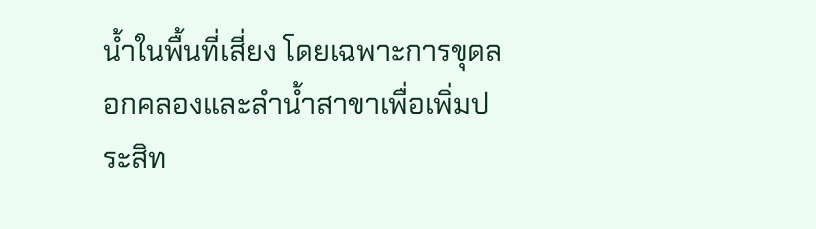น้ำในพื้นที่เสี่ยง โดยเฉพาะการขุดลอกคลองและลำน้ำสาขาเพื่อเพิ่มประสิท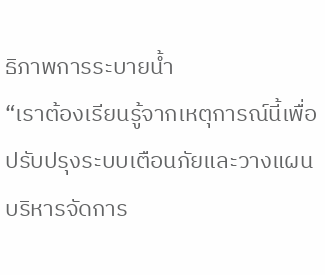ธิภาพการระบายน้ำ
“เราต้องเรียนรู้จากเหตุการณ์นี้เพื่อปรับปรุงระบบเตือนภัยและวางแผนบริหารจัดการ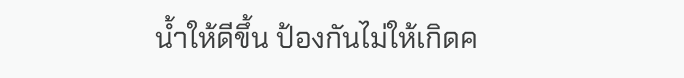น้ำให้ดีขึ้น ป้องกันไม่ให้เกิดค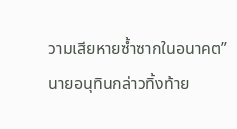วามเสียหายซ้ำซากในอนาคต” นายอนุทินกล่าวทิ้งท้าย